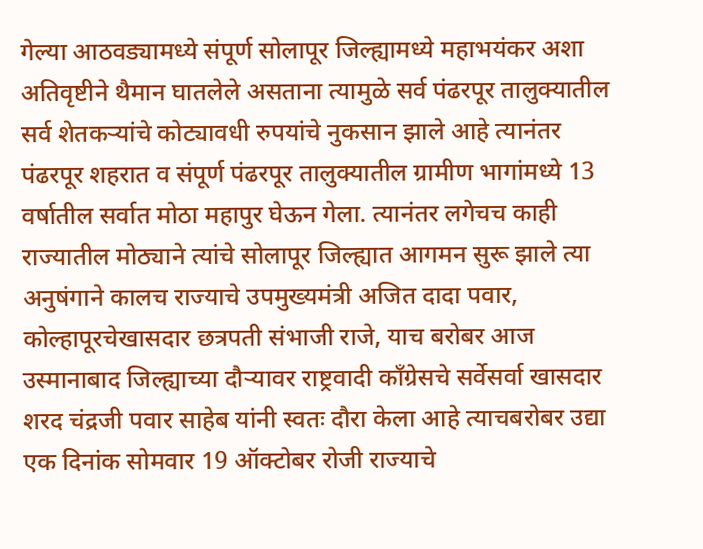गेल्या आठवड्यामध्ये संपूर्ण सोलापूर जिल्ह्यामध्ये महाभयंकर अशा अतिवृष्टीने थैमान घातलेले असताना त्यामुळे सर्व पंढरपूर तालुक्यातील सर्व शेतकऱ्यांचे कोट्यावधी रुपयांचे नुकसान झाले आहे त्यानंतर पंढरपूर शहरात व संपूर्ण पंढरपूर तालुक्यातील ग्रामीण भागांमध्ये 13 वर्षातील सर्वात मोठा महापुर घेऊन गेला. त्यानंतर लगेचच काही राज्यातील मोठ्याने त्यांचे सोलापूर जिल्ह्यात आगमन सुरू झाले त्या अनुषंगाने कालच राज्याचे उपमुख्यमंत्री अजित दादा पवार, कोल्हापूरचेखासदार छत्रपती संभाजी राजे, याच बरोबर आज उस्मानाबाद जिल्ह्याच्या दौऱ्यावर राष्ट्रवादी काँग्रेसचे सर्वेसर्वा खासदार शरद चंद्रजी पवार साहेब यांनी स्वतः दौरा केला आहे त्याचबरोबर उद्या एक दिनांक सोमवार 19 ऑक्टोबर रोजी राज्याचे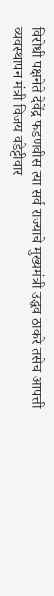विरोधी पक्षनेते देवेंद्र फडणवीस त्या सर्व राज्याचे मुख्यमंत्री उद्धव ठाकरे तसेच आपत्ती व्यवस्थापन मंत्री विजय वडेट्टीवार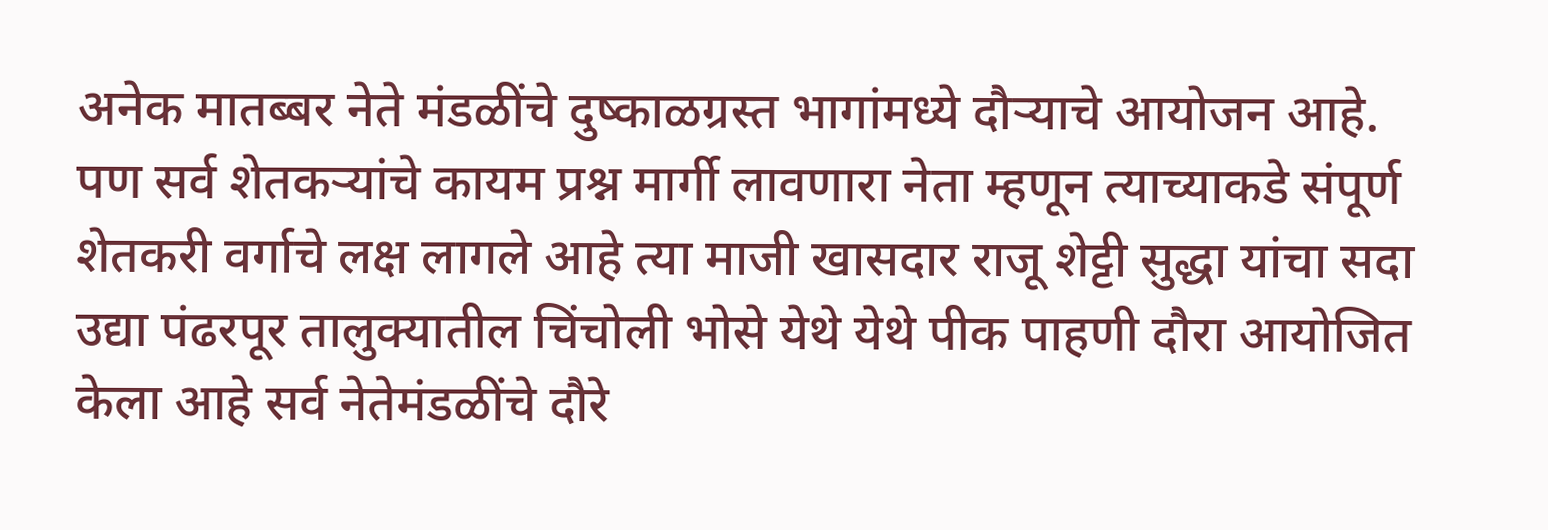अनेक मातब्बर नेते मंडळींचे दुष्काळग्रस्त भागांमध्ये दौऱ्याचे आयोजन आहे.
पण सर्व शेतकऱ्यांचे कायम प्रश्न मार्गी लावणारा नेता म्हणून त्याच्याकडे संपूर्ण शेतकरी वर्गाचे लक्ष लागले आहे त्या माजी खासदार राजू शेट्टी सुद्धा यांचा सदा उद्या पंढरपूर तालुक्यातील चिंचोली भोसे येथे येथे पीक पाहणी दौरा आयोजित केला आहे सर्व नेतेमंडळींचे दौरे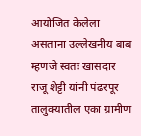आयोजित केलेला असताना उल्लेखनीय बाब म्हणजे स्वतः खासदार राजू शेट्टी यांनी पंढरपूर तालुक्यातील एका ग्रामीण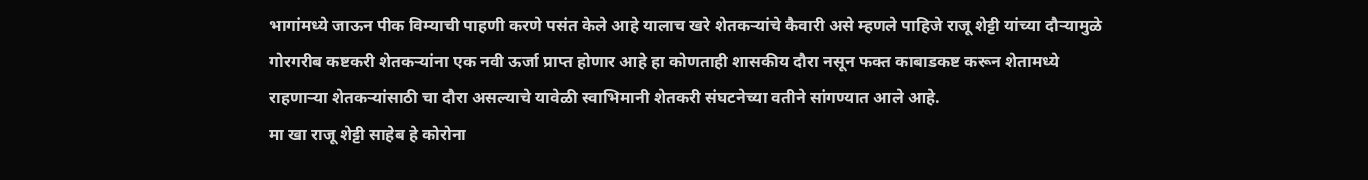भागांमध्ये जाऊन पीक विम्याची पाहणी करणे पसंत केले आहे यालाच खरे शेतकऱ्यांचे कैवारी असे म्हणले पाहिजे राजू शेट्टी यांच्या दौऱ्यामुळे गोरगरीब कष्टकरी शेतकऱ्यांना एक नवी ऊर्जा प्राप्त होणार आहे हा कोणताही शासकीय दौरा नसून फक्त काबाडकष्ट करून शेतामध्ये राहणाऱ्या शेतकऱ्यांसाठी चा दौरा असल्याचे यावेळी स्वाभिमानी शेतकरी संघटनेच्या वतीने सांगण्यात आले आहे.
मा खा राजू शेट्टी साहेब हे कोरोना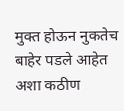मुक्त होऊन नुकतेच बाहेर पडले आहेत अशा कठीण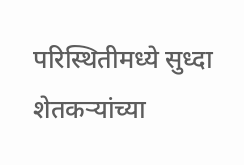परिस्थितीमध्ये सुध्दा शेतकऱ्यांच्या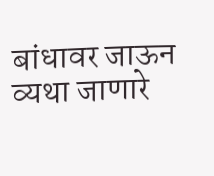बांधावर जाऊन व्यथा जाणारे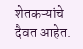शेतकऱ्यांचे दैवत आहेत.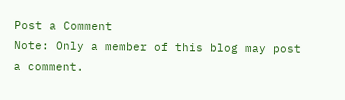Post a Comment
Note: Only a member of this blog may post a comment.